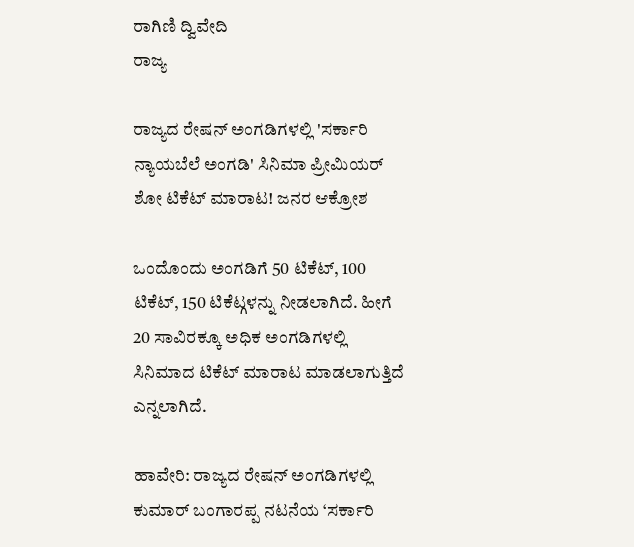ರಾಗಿಣಿ ದ್ವಿವೇದಿ
ರಾಜ್ಯ

ರಾಜ್ಯದ ರೇಷನ್ ಅಂಗಡಿಗಳಲ್ಲಿ 'ಸರ್ಕಾರಿ ನ್ಯಾಯಬೆಲೆ ಅಂಗಡಿ' ಸಿನಿಮಾ ಪ್ರೀಮಿಯರ್ ಶೋ ಟಿಕೆಟ್ ಮಾರಾಟ! ಜನರ ಆಕ್ರೋಶ

ಒಂದೊಂದು ಅಂಗಡಿಗೆ 50 ಟಿಕೆಟ್, 100 ಟಿಕೆಟ್, 150 ಟಿಕೆಟ್ಗಳನ್ನು ನೀಡಲಾಗಿದೆ. ಹೀಗೆ 20 ಸಾವಿರಕ್ಕೂ ಅಧಿಕ ಅಂಗಡಿಗಳಲ್ಲಿ ಸಿನಿಮಾದ ಟಿಕೆಟ್ ಮಾರಾಟ ಮಾಡಲಾಗುತ್ತಿದೆ ಎನ್ನಲಾಗಿದೆ.

ಹಾವೇರಿ: ರಾಜ್ಯದ ರೇಷನ್‌ ಅಂಗಡಿಗಳಲ್ಲಿ ಕುಮಾರ್‌ ಬಂಗಾರಪ್ಪ ನಟನೆಯ ‘ಸರ್ಕಾರಿ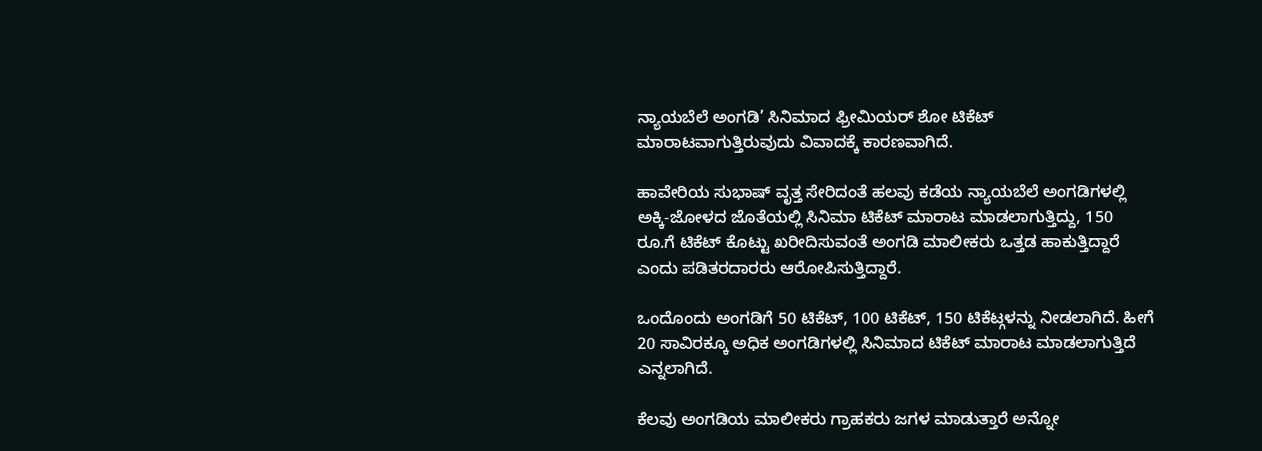ನ್ಯಾಯಬೆಲೆ ಅಂಗಡಿ’ ಸಿನಿಮಾದ ಫ್ರೀಮಿಯರ್ ಶೋ ಟಿಕೆಟ್ ಮಾರಾಟವಾಗುತ್ತಿರುವುದು ವಿವಾದಕ್ಕೆ ಕಾರಣವಾಗಿದೆ.

ಹಾವೇರಿಯ ಸುಭಾಷ್ ವೃತ್ತ ಸೇರಿದಂತೆ ಹಲವು ಕಡೆಯ ನ್ಯಾಯಬೆಲೆ ಅಂಗಡಿಗಳಲ್ಲಿ ಅಕ್ಕಿ-ಜೋಳದ ಜೊತೆಯಲ್ಲಿ ಸಿನಿಮಾ ಟಿಕೆಟ್ ಮಾರಾಟ ಮಾಡಲಾಗುತ್ತಿದ್ದು, 150 ರೂ.ಗೆ ಟಿಕೆಟ್ ಕೊಟ್ಟು ಖರೀದಿಸುವಂತೆ ಅಂಗಡಿ ಮಾಲೀಕರು ಒತ್ತಡ ಹಾಕುತ್ತಿದ್ದಾರೆ ಎಂದು ಪಡಿತರದಾರರು ಆರೋಪಿಸುತ್ತಿದ್ದಾರೆ.

ಒಂದೊಂದು ಅಂಗಡಿಗೆ 50 ಟಿಕೆಟ್, 100 ಟಿಕೆಟ್, 150 ಟಿಕೆಟ್ಗಳನ್ನು ನೀಡಲಾಗಿದೆ. ಹೀಗೆ 20 ಸಾವಿರಕ್ಕೂ ಅಧಿಕ ಅಂಗಡಿಗಳಲ್ಲಿ ಸಿನಿಮಾದ ಟಿಕೆಟ್ ಮಾರಾಟ ಮಾಡಲಾಗುತ್ತಿದೆ ಎನ್ನಲಾಗಿದೆ.

ಕೆಲವು ಅಂಗಡಿಯ ಮಾಲೀಕರು ಗ್ರಾಹಕರು ಜಗಳ ಮಾಡುತ್ತಾರೆ ಅನ್ನೋ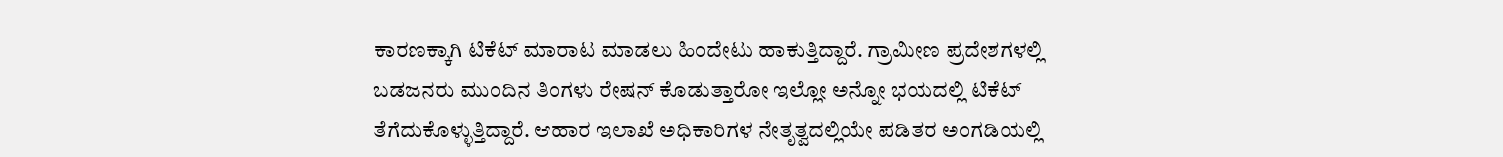ಕಾರಣಕ್ಕಾಗಿ ಟಿಕೆಟ್ ಮಾರಾಟ ಮಾಡಲು ಹಿಂದೇಟು ಹಾಕುತ್ತಿದ್ದಾರೆ. ಗ್ರಾಮೀಣ ಪ್ರದೇಶಗಳಲ್ಲಿ ಬಡಜನರು ಮುಂದಿನ ತಿಂಗಳು ರೇಷನ್ ಕೊಡುತ್ತಾರೋ ಇಲ್ಲೋ ಅನ್ನೋ ಭಯದಲ್ಲಿ ಟಿಕೆಟ್ ತೆಗೆದುಕೊಳ್ಳುತ್ತಿದ್ದಾರೆ. ಆಹಾರ ಇಲಾಖೆ ಅಧಿಕಾರಿಗಳ ನೇತೃತ್ವದಲ್ಲಿಯೇ ಪಡಿತರ ಅಂಗಡಿಯಲ್ಲಿ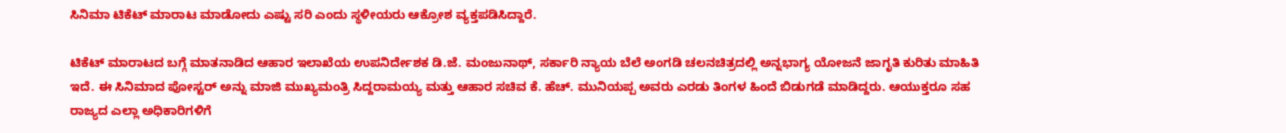ಸಿನಿಮಾ ಟಿಕೆಟ್ ಮಾರಾಟ ಮಾಡೋದು ಎಷ್ಟು ಸರಿ ಎಂದು ಸ್ಥಳೀಯರು ಆಕ್ರೋಶ ವ್ಯಕ್ತಪಡಿಸಿದ್ದಾರೆ.

ಟಿಕೆಟ್ ಮಾರಾಟದ ಬಗ್ಗೆ ಮಾತನಾಡಿದ ಆಹಾರ ಇಲಾಖೆಯ ಉಪನಿರ್ದೇಶಕ ಡಿ.ಜೆ. ಮಂಜುನಾಥ್, ಸರ್ಕಾರಿ ನ್ಯಾಯ ಬೆಲೆ ಅಂಗಡಿ ಚಲನಚಿತ್ರದಲ್ಲಿ ಅನ್ನಭಾಗ್ಯ ಯೋಜನೆ ಜಾಗೃತಿ ಕುರಿತು ಮಾಹಿತಿ ಇದೆ. ಈ ಸಿನಿಮಾದ ಪೋಸ್ಟರ್ ಅನ್ನು ಮಾಜಿ ಮುಖ್ಯಮಂತ್ರಿ ಸಿದ್ದರಾಮಯ್ಯ ಮತ್ತು ಆಹಾರ ಸಚಿವ ಕೆ. ಹೆಚ್. ಮುನಿಯಪ್ಪ ಅವರು ಎರಡು ತಿಂಗಳ ಹಿಂದೆ ಬಿಡುಗಡೆ ಮಾಡಿದ್ದರು. ಆಯುಕ್ತರೂ ಸಹ ರಾಜ್ಯದ ಎಲ್ಲಾ ಅಧಿಕಾರಿಗಳಿಗೆ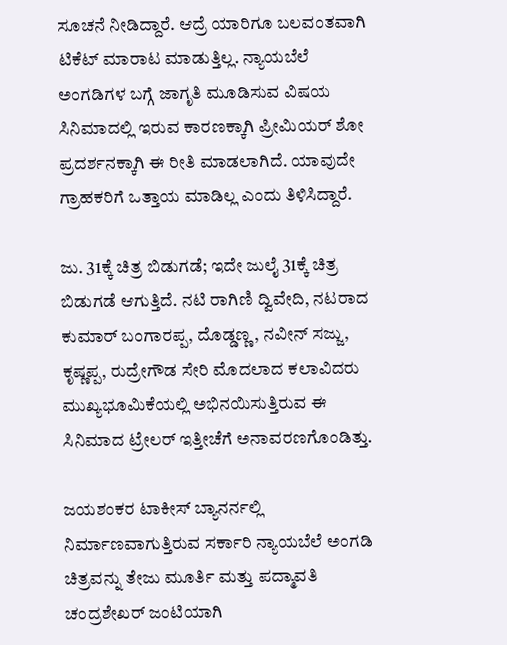ಸೂಚನೆ ನೀಡಿದ್ದಾರೆ. ಆದ್ರೆ ಯಾರಿಗೂ ಬಲವಂತವಾಗಿ ಟಿಕೆಟ್ ಮಾರಾಟ ಮಾಡುತ್ತಿಲ್ಲ. ನ್ಯಾಯಬೆಲೆ ಅಂಗಡಿಗಳ ಬಗ್ಗೆ ಜಾಗೃತಿ ಮೂಡಿಸುವ ವಿಷಯ ಸಿನಿಮಾದಲ್ಲಿ ಇರುವ ಕಾರಣಕ್ಕಾಗಿ ಪ್ರೀಮಿಯರ್ ಶೋ ಪ್ರದರ್ಶನಕ್ಕಾಗಿ ಈ ರೀತಿ ಮಾಡಲಾಗಿದೆ. ಯಾವುದೇ ಗ್ರಾಹಕರಿಗೆ ಒತ್ತಾಯ ಮಾಡಿಲ್ಲ ಎಂದು ತಿಳಿಸಿದ್ದಾರೆ.

ಜು. 31ಕ್ಕೆ ಚಿತ್ರ ಬಿಡುಗಡೆ; ಇದೇ ಜುಲೈ 31ಕ್ಕೆ ಚಿತ್ರ ಬಿಡುಗಡೆ ಆಗುತ್ತಿದೆ. ನಟಿ ರಾಗಿಣಿ ದ್ವಿವೇದಿ, ನಟರಾದ ಕುಮಾರ್ ಬಂಗಾರಪ್ಪ, ದೊಡ್ಡಣ್ಣ, ನವೀನ್ ಸಜ್ಜು, ಕೃಷ್ಣಪ್ಪ, ರುದ್ರೇಗೌಡ ಸೇರಿ ಮೊದಲಾದ ಕಲಾವಿದರು ಮುಖ್ಯಭೂಮಿಕೆಯಲ್ಲಿ ಅಭಿನಯಿಸುತ್ತಿರುವ ಈ ಸಿನಿಮಾದ ಟ್ರೇಲರ್ ಇತ್ತೀಚೆಗೆ ಅನಾವರಣಗೊಂಡಿತ್ತು.

ಜಯಶಂಕರ ಟಾಕೀಸ್‌ ಬ್ಯಾನರ್ನಲ್ಲಿ ನಿರ್ಮಾಣವಾಗುತ್ತಿರುವ ಸರ್ಕಾರಿ ನ್ಯಾಯಬೆಲೆ ಅಂಗಡಿ ಚಿತ್ರವನ್ನು ತೇಜು ಮೂರ್ತಿ ಮತ್ತು ಪದ್ಮಾವತಿ ಚಂದ್ರಶೇಖರ್‌ ಜಂಟಿಯಾಗಿ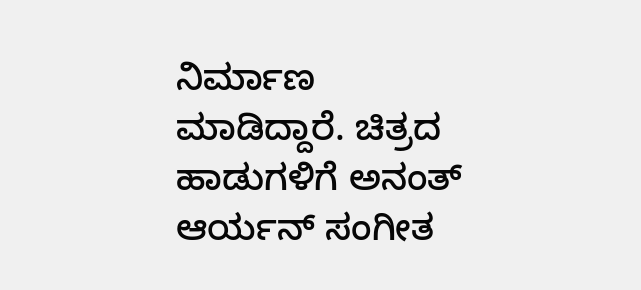ನಿರ್ಮಾಣ ಮಾಡಿದ್ದಾರೆ. ಚಿತ್ರದ ಹಾಡುಗಳಿಗೆ ಅನಂತ್‌ ಆರ್ಯನ್‌ ಸಂಗೀತ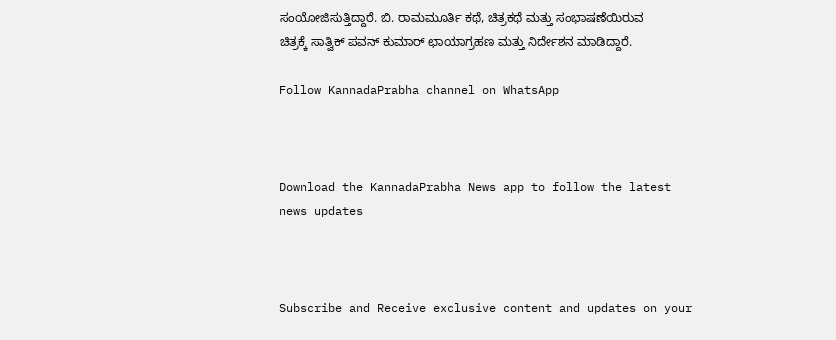ಸಂಯೋಜಿಸುತ್ತಿದ್ದಾರೆ. ಬಿ. ರಾಮಮೂರ್ತಿ ಕಥೆ, ಚಿತ್ರಕಥೆ ಮತ್ತು ಸಂಭಾಷಣೆಯಿರುವ ಚಿತ್ರಕ್ಕೆ ಸಾತ್ವಿಕ್‌ ಪವನ್‌ ಕುಮಾರ್‌ ಛಾಯಾಗ್ರಹಣ ಮತ್ತು ನಿರ್ದೇಶನ ಮಾಡಿದ್ದಾರೆ.

Follow KannadaPrabha channel on WhatsApp



Download the KannadaPrabha News app to follow the latest news updates



Subscribe and Receive exclusive content and updates on your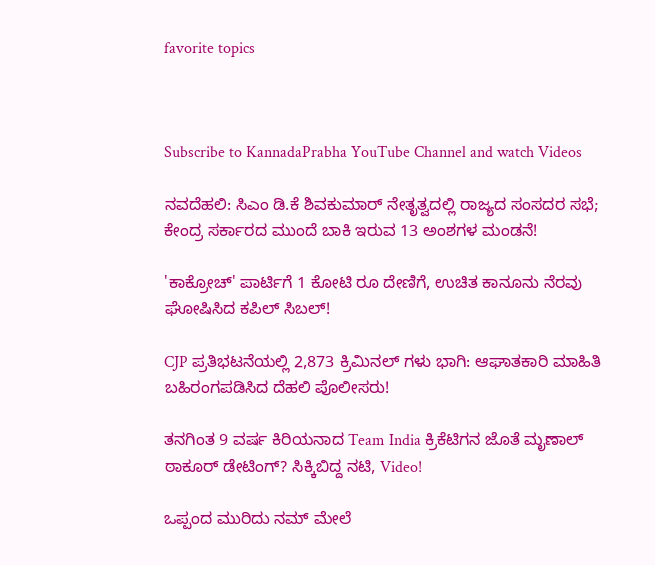favorite topics



Subscribe to KannadaPrabha YouTube Channel and watch Videos

ನವದೆಹಲಿ: ಸಿಎಂ ಡಿ.ಕೆ ಶಿವಕುಮಾರ್ ನೇತೃತ್ವದಲ್ಲಿ ರಾಜ್ಯದ ಸಂಸದರ ಸಭೆ; ಕೇಂದ್ರ ಸರ್ಕಾರದ ಮುಂದೆ ಬಾಕಿ ಇರುವ 13 ಅಂಶಗಳ ಮಂಡನೆ!

'ಕಾಕ್ರೋಚ್' ಪಾರ್ಟಿಗೆ 1 ಕೋಟಿ ರೂ ದೇಣಿಗೆ, ಉಚಿತ ಕಾನೂನು ನೆರವು ಘೋಷಿಸಿದ ಕಪಿಲ್‌ ಸಿಬಲ್!

CJP ಪ್ರತಿಭಟನೆಯಲ್ಲಿ 2,873 ಕ್ರಿಮಿನಲ್ ಗಳು ಭಾಗಿ: ಆಘಾತಕಾರಿ ಮಾಹಿತಿ ಬಹಿರಂಗಪಡಿಸಿದ ದೆಹಲಿ ಪೊಲೀಸರು!

ತನಗಿಂತ 9 ವರ್ಷ ಕಿರಿಯನಾದ Team India ಕ್ರಿಕೆಟಿಗನ ಜೊತೆ ಮೃಣಾಲ್ ಠಾಕೂರ್ ಡೇಟಿಂಗ್? ಸಿಕ್ಕಿಬಿದ್ದ ನಟಿ, Video!

ಒಪ್ಪಂದ ಮುರಿದು ನಮ್ ಮೇಲೆ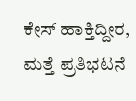ಕೇಸ್ ಹಾಕ್ತಿದ್ದೀರ, ಮತ್ತೆ ಪ್ರತಿಭಟನೆ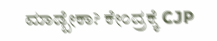ಮಾಡ್ಬೇಕಾ? ಕೇಂದ್ರಕ್ಕೆ CJP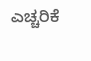ಎಚ್ಚರಿಕೆ